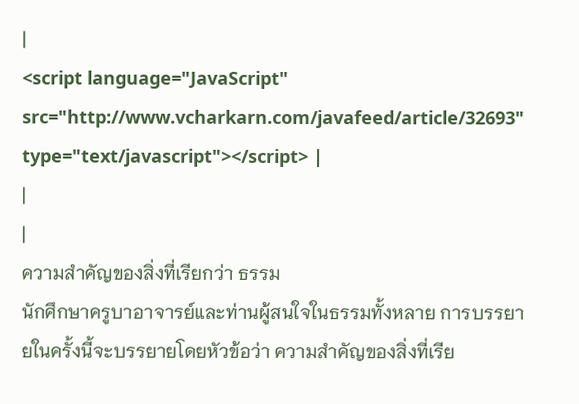|
<script language="JavaScript" src="http://www.vcharkarn.com/javafeed/article/32693" type="text/javascript"></script> |
|
|
ความสำคัญของสิ่งที่เรียกว่า ธรรม
นักศึกษาครูบาอาจารย์และท่านผู้สนใจในธรรมทั้งหลาย การบรรยายในครั้งนี้จะบรรยายโดยหัวข้อว่า ความสำคัญของสิ่งที่เรีย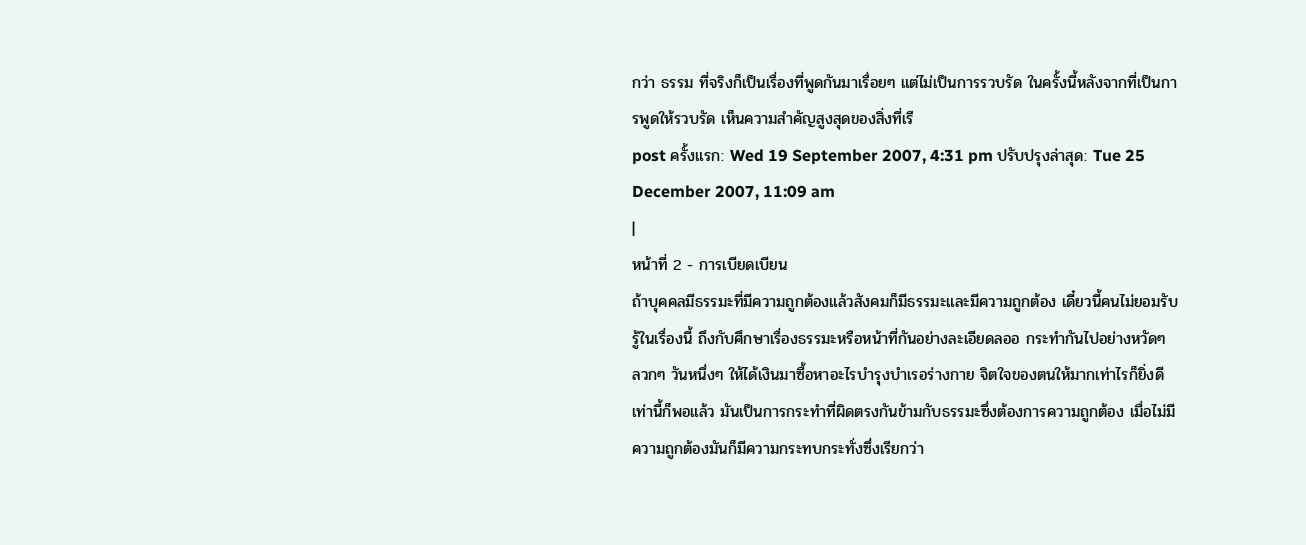กว่า ธรรม ที่จริงก็เป็นเรื่องที่พูดกันมาเรื่อยๆ แต่ไม่เป็นการรวบรัด ในครั้งนี้หลังจากที่เป็นการพูดให้รวบรัด เห็นความสำคัญสูงสุดของสิ่งที่เรี
post ครั้งแรก: Wed 19 September 2007, 4:31 pm ปรับปรุงล่าสุด: Tue 25 December 2007, 11:09 am
|
หน้าที่ 2 - การเบียดเบียน
ถ้าบุคคลมีธรรมะที่มีความถูกต้องแล้วสังคมก็มีธรรมะและมีความถูกต้อง เดี๋ยวนี้คนไม่ยอมรับรู้ในเรื่องนี้ ถึงกับศึกษาเรื่องธรรมะหรือหน้าที่กันอย่างละเอียดลออ กระทำกันไปอย่างหวัดๆ ลวกๆ วันหนึ่งๆ ให้ได้เงินมาซื้อหาอะไรบำรุงบำเรอร่างกาย จิตใจของตนให้มากเท่าไรก็ยิ่งดี เท่านี้ก็พอแล้ว มันเป็นการกระทำที่ผิดตรงกันข้ามกับธรรมะซึ่งต้องการความถูกต้อง เมื่อไม่มีความถูกต้องมันก็มีความกระทบกระทั่งซึ่งเรียกว่า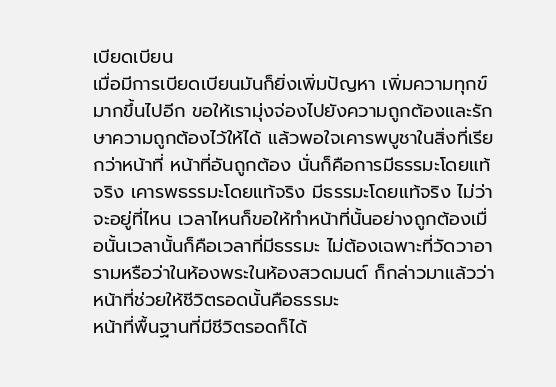เบียดเบียน
เมื่อมีการเบียดเบียนมันก็ยิ่งเพิ่มปัญหา เพิ่มความทุกข์มากขึ้นไปอีก ขอให้เรามุ่งจ่องไปยังความถูกต้องและรักษาความถูกต้องไว้ให้ได้ แล้วพอใจเคารพบูชาในสิ่งที่เรียกว่าหน้าที่ หน้าที่อันถูกต้อง นั่นก็คือการมีธรรมะโดยแท้จริง เคารพธรรมะโดยแท้จริง มีธรรมะโดยแท้จริง ไม่ว่าจะอยู่ที่ไหน เวลาไหนก็ขอให้ทำหน้าที่นั้นอย่างถูกต้องเมื่อนั้นเวลานั้นก็คือเวลาที่มีธรรมะ ไม่ต้องเฉพาะที่วัดวาอารามหรือว่าในห้องพระในห้องสวดมนต์ ก็กล่าวมาแล้วว่าหน้าที่ช่วยให้ชีวิตรอดนั้นคือธรรมะ
หน้าที่พื้นฐานที่มีชีวิตรอดก็ได้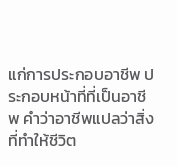แก่การประกอบอาชีพ ประกอบหน้าที่ที่เป็นอาชีพ คำว่าอาชีพแปลว่าสิ่งที่ทำให้ชีวิต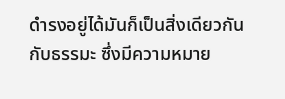ดำรงอยู่ได้มันก็เป็นสิ่งเดียวกันกับธรรมะ ซึ่งมีความหมาย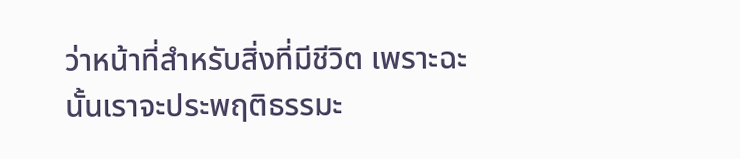ว่าหน้าที่สำหรับสิ่งที่มีชีวิต เพราะฉะนั้นเราจะประพฤติธรรมะ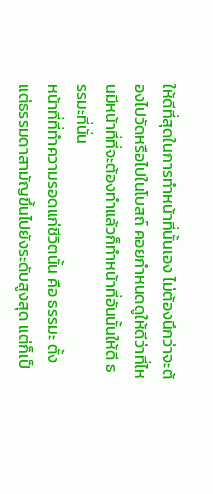ให้ดีที่สุดในการทำหน้าที่นั้นเอง ไม่ต้องนึกว่าจะต้องไปวัดหรือไปในโบสถ์ คอยกำหนดดูให้ดีว่าที่ไหนมีหน้าที่ที่จะต้องทำแล้วก็ทำหน้าที่อันนั้นให้ดี ธรรมะที่นั่น
หน้าที่ที่ทำความรอดแก่ชีวิตนั้น คือ ธรรมะ ตั้งแต่ธรรมดาสามัญขึ้นไปยังระดับสูงสุด แต่ก็เป็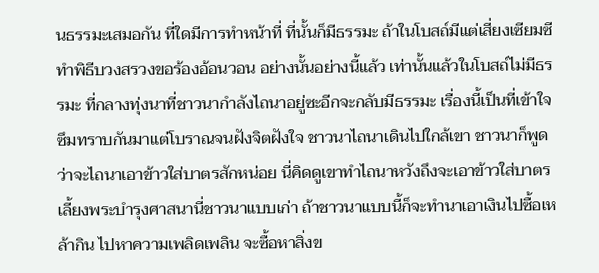นธรรมะเสมอกัน ที่ใดมีการทำหน้าที่ ที่นั้นก็มีธรรมะ ถ้าในโบสถ์มีแต่เสี่ยงเซียมซี ทำพิธีบวงสรวงขอร้องอ้อนวอน อย่างนั้นอย่างนี้แล้ว เท่านั้นแล้วในโบสถ์ไม่มีธรรมะ ที่กลางทุ่งนาที่ชาวนากำลังไถนาอยู่ซะอีกจะกลับมีธรรมะ เรื่องนี้เป็นที่เข้าใจซึมทราบกันมาแต่โบราณจนฝังจิตฝังใจ ชาวนาไถนาเดินไปใกล้เขา ชาวนาก็พูดว่าจะไถนาเอาข้าวใส่บาตรสักหน่อย นี่คิดดูเขาทำไถนาหวังถึงจะเอาข้าวใส่บาตรเลี้ยงพระบำรุงศาสนานี่ชาวนาแบบเก่า ถ้าชาวนาแบบนี้ก็จะทำนาเอาเงินไปซื้อเหล้ากิน ไปหาความเพลิดเพลิน จะซื้อหาสิ่งข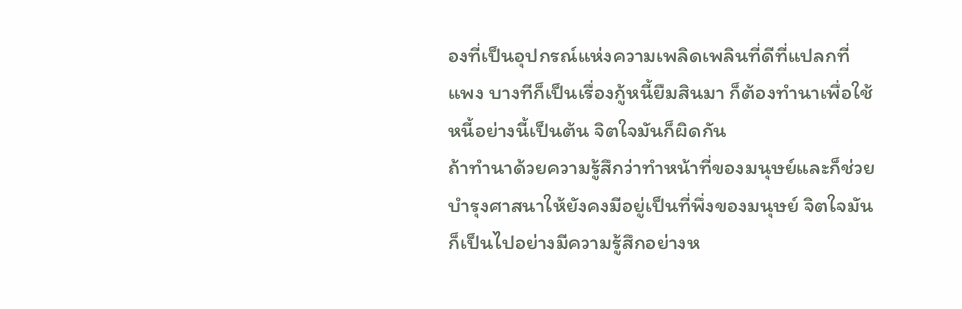องที่เป็นอุปกรณ์แห่งความเพลิดเพลินที่ดีที่แปลกที่แพง บางทีก็เป็นเรื่องกู้หนี้ยืมสินมา ก็ต้องทำนาเพื่อใช้หนี้อย่างนี้เป็นต้น จิตใจมันก็ผิดกัน
ถ้าทำนาด้วยความรู้สึกว่าทำหน้าที่ของมนุษย์และก็ช่วยบำรุงศาสนาให้ยังคงมีอยู่เป็นที่พึ่งของมนุษย์ จิตใจมันก็เป็นไปอย่างมีความรู้สึกอย่างห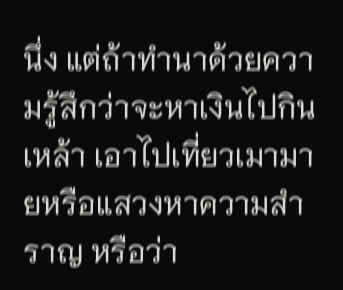นึ่ง แต่ถ้าทำนาด้วยความรู้สึกว่าจะหาเงินไปกินเหล้า เอาไปเที่ยวเมามายหรือแสวงหาความสำราญ หรือว่า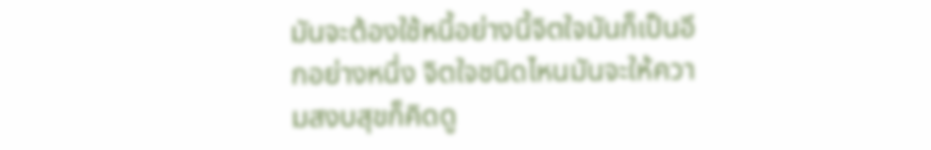มันจะต้องใช้หนี้อย่างนี้จิตใจมันก็เป็นอีกอย่างหนึ่ง จิตใจชนิดไหนมันจะให้ความสงบสุขก็คิดดู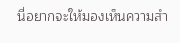นี่อยากจะให้มองเห็นความสำ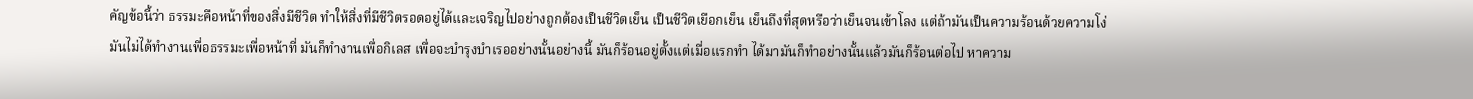คัญข้อนี้ว่า ธรรมะคือหน้าที่ของสิ่งมีชีวิต ทำให้สิ่งที่มีชีวิตรอดอยู่ได้และเจริญไปอย่างถูกต้องเป็นชีวิตเย็น เป็นชีวิตเยือกเย็น เย็นถึงที่สุดหรือว่าเย็นจนเข้าโลง แต่ถ้ามันเป็นความร้อนด้วยความโง่มันไม่ได้ทำงานเพื่อธรรมะเพื่อหน้าที่ มันก็ทำงานเพื่อกิเลส เพื่อจะบำรุงบำเรออย่างนั้นอย่างนี้ มันก็ร้อนอยู่ตั้งแต่เมื่อแรกทำ ได้มามันก็ทำอย่างนั้นแล้วมันก็ร้อนต่อไป หาความ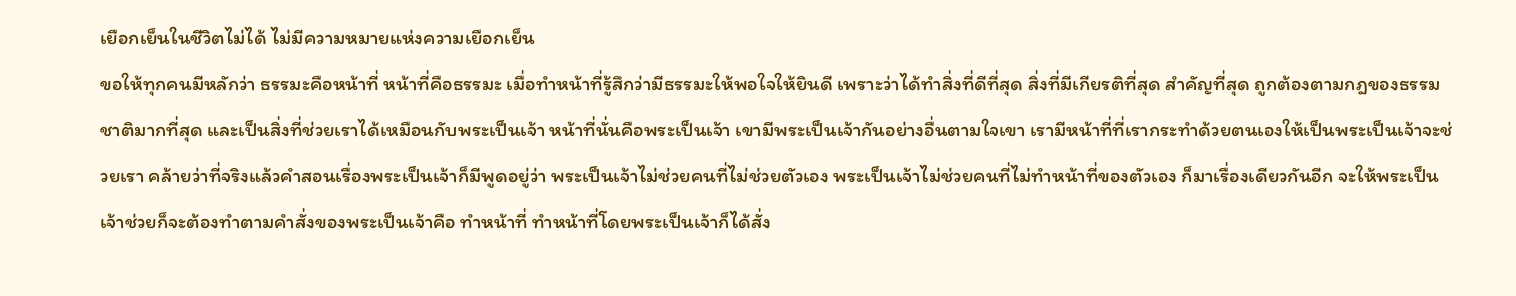เยือกเย็นในชีวิตไม่ได้ ไม่มีความหมายแห่งความเยือกเย็น
ขอให้ทุกคนมีหลักว่า ธรรมะคือหน้าที่ หน้าที่คือธรรมะ เมื่อทำหน้าที่รู้สึกว่ามีธรรมะให้พอใจให้ยินดี เพราะว่าได้ทำสิ่งที่ดีที่สุด สิ่งที่มีเกียรติที่สุด สำคัญที่สุด ถูกต้องตามกฎของธรรมชาติมากที่สุด และเป็นสิ่งที่ช่วยเราได้เหมือนกับพระเป็นเจ้า หน้าที่นั่นคือพระเป็นเจ้า เขามีพระเป็นเจ้ากันอย่างอื่นตามใจเขา เรามีหน้าที่ที่เรากระทำด้วยตนเองให้เป็นพระเป็นเจ้าจะช่วยเรา คล้ายว่าที่จริงแล้วคำสอนเรื่องพระเป็นเจ้าก็มีพูดอยู่ว่า พระเป็นเจ้าไม่ช่วยคนที่ไม่ช่วยตัวเอง พระเป็นเจ้าไม่ช่วยคนที่ไม่ทำหน้าที่ของตัวเอง ก็มาเรื่องเดียวกันอีก จะให้พระเป็นเจ้าช่วยก็จะต้องทำตามคำสั่งของพระเป็นเจ้าคือ ทำหน้าที่ ทำหน้าที่โดยพระเป็นเจ้าก็ได้สั่ง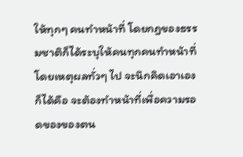ให้ทุกๆ คนทำหน้าที่ โดยกฎของธรรมชาติก็ได้ระบุให้คนทุกคนทำหน้าที่ โดยเหตุผลทั่วๆ ไป จะนึกคิดเอาเองก็ได้คือ จะต้องทำหน้าที่เพื่อความรอดของของตน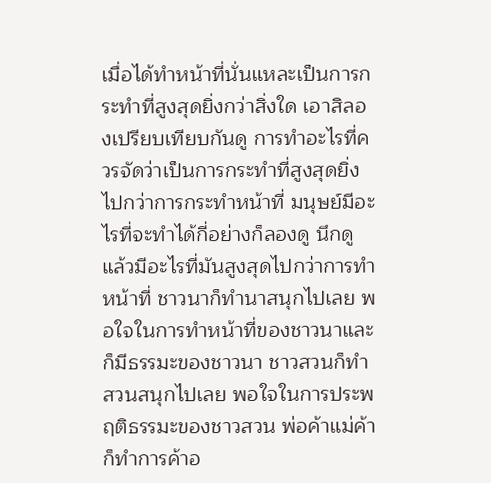เมื่อได้ทำหน้าที่นั่นแหละเป็นการกระทำที่สูงสุดยิ่งกว่าสิ่งใด เอาสิลองเปรียบเทียบกันดู การทำอะไรที่ควรจัดว่าเป็นการกระทำที่สูงสุดยิ่งไปกว่าการกระทำหน้าที่ มนุษย์มีอะไรที่จะทำได้กี่อย่างก็ลองดู นึกดู แล้วมีอะไรที่มันสูงสุดไปกว่าการทำหน้าที่ ชาวนาก็ทำนาสนุกไปเลย พอใจในการทำหน้าที่ของชาวนาและก็มีธรรมะของชาวนา ชาวสวนก็ทำสวนสนุกไปเลย พอใจในการประพฤติธรรมะของชาวสวน พ่อค้าแม่ค้าก็ทำการค้าอ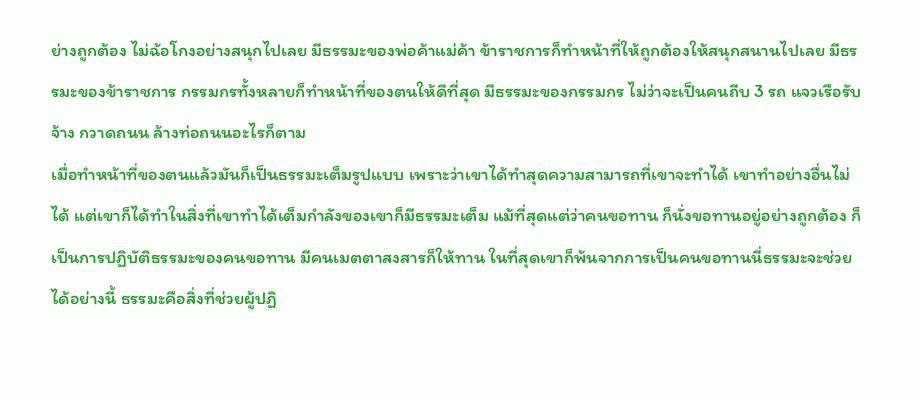ย่างถูกต้อง ไม่ฉ้อโกงอย่างสนุกไปเลย มีธรรมะของพ่อค้าแม่ค้า ข้าราชการก็ทำหน้าที่ให้ถูกต้องให้สนุกสนานไปเลย มีธรรมะของข้าราชการ กรรมกรทั้งหลายก็ทำหน้าที่ของตนให้ดีที่สุด มีธรรมะของกรรมกร ไม่ว่าจะเป็นคนถีบ 3 รถ แจวเรือรับจ้าง กวาดถนน ล้างท่อถนนอะไรก็ตาม
เมื่อทำหน้าที่ของตนแล้วมันก็เป็นธรรมะเต็มรูปแบบ เพราะว่าเขาได้ทำสุดความสามารถที่เขาจะทำได้ เขาทำอย่างอื่นไม่ได้ แต่เขาก็ได้ทำในสิ่งที่เขาทำได้เต็มกำลังของเขาก็มีธรรมะเต็ม แม้ที่สุดแต่ว่าคนขอทาน ก็นั่งขอทานอยู่อย่างถูกต้อง ก็เป็นการปฏิบัติธรรมะของคนขอทาน มีคนเมตตาสงสารก็ให้ทาน ในที่สุดเขาก็พ้นจากการเป็นคนขอทานนี่ธรรมะจะช่วยได้อย่างนี้ ธรรมะคือสิ่งที่ช่วยผู้ปฏิ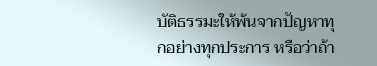บัติธรรมะให้พ้นจากปัญหาทุกอย่างทุกประการ หรือว่าถ้า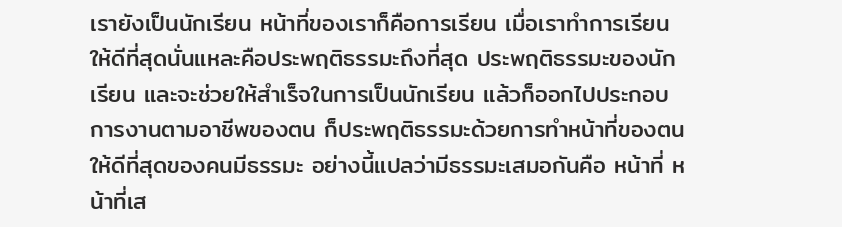เรายังเป็นนักเรียน หน้าที่ของเราก็คือการเรียน เมื่อเราทำการเรียนให้ดีที่สุดนั่นแหละคือประพฤติธรรมะถึงที่สุด ประพฤติธรรมะของนักเรียน และจะช่วยให้สำเร็จในการเป็นนักเรียน แล้วก็ออกไปประกอบการงานตามอาชีพของตน ก็ประพฤติธรรมะด้วยการทำหน้าที่ของตนให้ดีที่สุดของคนมีธรรมะ อย่างนี้แปลว่ามีธรรมะเสมอกันคือ หน้าที่ หน้าที่เส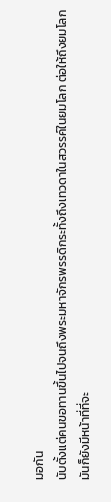มอกัน
นับตั้งแต่คนขอทานขึ้นไปจนถึงพระมหาจักรพรรดิกระทั้งถึงเทวดาในสวรรค์ในยมโลก ต่อให้ถึงยมโลกมันก็ยังมีหน้าที่ที่จะ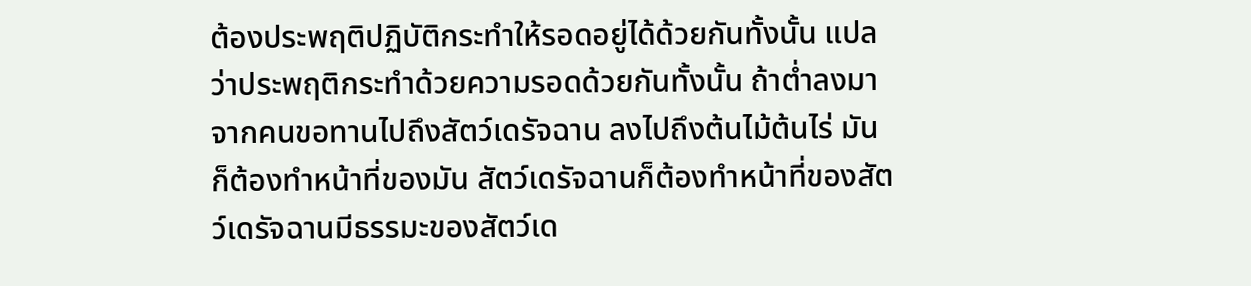ต้องประพฤติปฏิบัติกระทำให้รอดอยู่ได้ด้วยกันทั้งนั้น แปลว่าประพฤติกระทำด้วยความรอดด้วยกันทั้งนั้น ถ้าต่ำลงมาจากคนขอทานไปถึงสัตว์เดรัจฉาน ลงไปถึงต้นไม้ต้นไร่ มันก็ต้องทำหน้าที่ของมัน สัตว์เดรัจฉานก็ต้องทำหน้าที่ของสัตว์เดรัจฉานมีธรรมะของสัตว์เด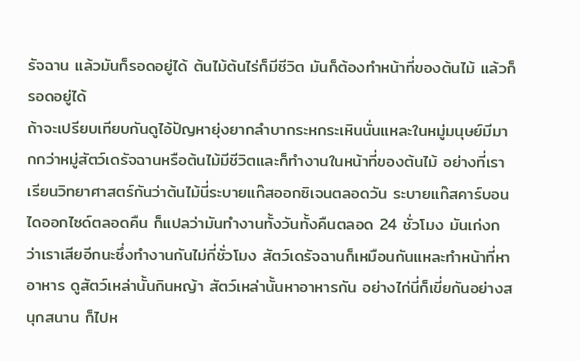รัจฉาน แล้วมันก็รอดอยู่ได้ ต้นไม้ต้นไร่ก็มีชีวิต มันก็ต้องทำหน้าที่ของต้นไม้ แล้วก็รอดอยู่ได้
ถ้าจะเปรียบเทียบกันดูไอ้ปัญหายุ่งยากลำบากระหกระเหินนั่นแหละในหมู่มนุษย์มีมากกว่าหมู่สัตว์เดรัจฉานหรือต้นไม้มีชีวิตและก็ทำงานในหน้าที่ของต้นไม้ อย่างที่เราเรียนวิทยาศาสตร์กันว่าต้นไม้นี่ระบายแก๊สออกซิเจนตลอดวัน ระบายแก๊สคาร์บอนไดออกไซด์ตลอดคืน ก็แปลว่ามันทำงานทั้งวันทั้งคืนตลอด 24 ชั่วโมง มันเก่งกว่าเราเสียอีกนะซึ่งทำงานกันไม่กี่ชั่วโมง สัตว์เดรัจฉานก็เหมือนกันแหละทำหน้าที่หาอาหาร ดูสัตว์เหล่านั้นกินหญ้า สัตว์เหล่านั้นหาอาหารกัน อย่างไก่นี่ก็เขี่ยกันอย่างสนุกสนาน ก็ไปห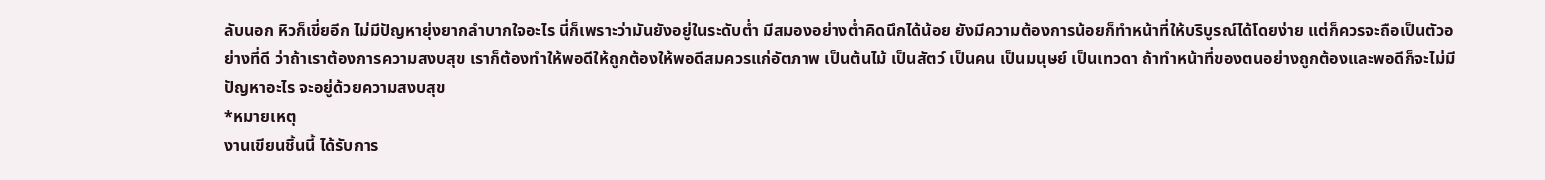ลับนอก หิวก็เขี่ยอีก ไม่มีปัญหายุ่งยากลำบากใจอะไร นี่ก็เพราะว่ามันยังอยู่ในระดับต่ำ มีสมองอย่างต่ำคิดนึกได้น้อย ยังมีความต้องการน้อยก็ทำหน้าที่ให้บริบูรณ์ได้โดยง่าย แต่ก็ควรจะถือเป็นตัวอย่างที่ดี ว่าถ้าเราต้องการความสงบสุข เราก็ต้องทำให้พอดีให้ถูกต้องให้พอดีสมควรแก่อัตภาพ เป็นต้นไม้ เป็นสัตว์ เป็นคน เป็นมนุษย์ เป็นเทวดา ถ้าทำหน้าที่ของตนอย่างถูกต้องและพอดีก็จะไม่มีปัญหาอะไร จะอยู่ด้วยความสงบสุข
*หมายเหตุ
งานเขียนชิ้นนี้ ได้รับการ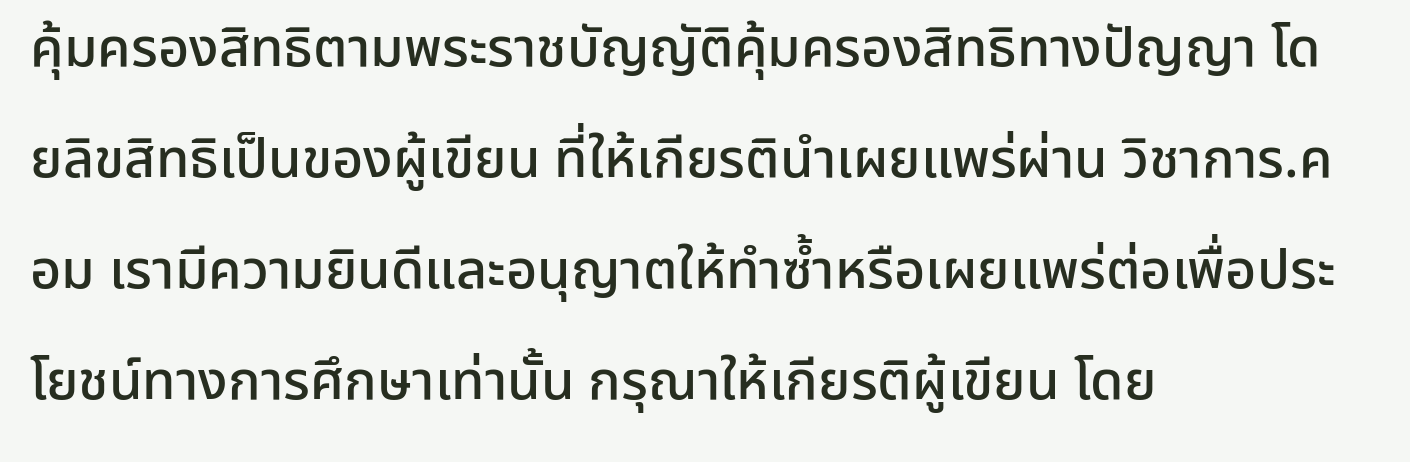คุ้มครองสิทธิตามพระราชบัญญัติคุ้มครองสิทธิทางปัญญา โดยลิขสิทธิเป็นของผู้เขียน ที่ให้เกียรตินำเผยแพร่ผ่าน วิชาการ.คอม เรามีความยินดีและอนุญาตให้ทำซ้ำหรือเผยแพร่ต่อเพื่อประโยชน์ทางการศึกษาเท่านั้น กรุณาให้เกียรติผู้เขียน โดย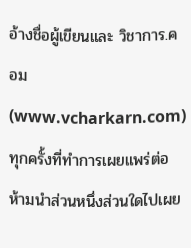อ้างชื่อผู้เขียนและ วิชาการ.คอม (www.vcharkarn.com) ทุกครั้งที่ทำการเผยแพร่ต่อ ห้ามนำส่วนหนึ่งส่วนใดไปเผย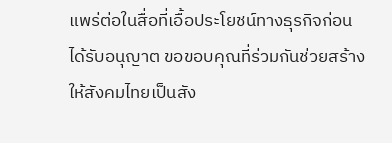แพร่ต่อในสื่อที่เอื้อประโยชน์ทางธุรกิจก่อนได้รับอนุญาต ขอขอบคุณที่ร่วมกันช่วยสร้างให้สังคมไทยเป็นสัง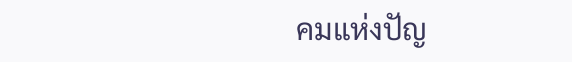คมแห่งปัญ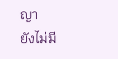ญา
ยังไม่มี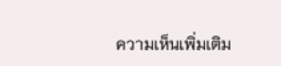ความเห็นเพิ่มเติม